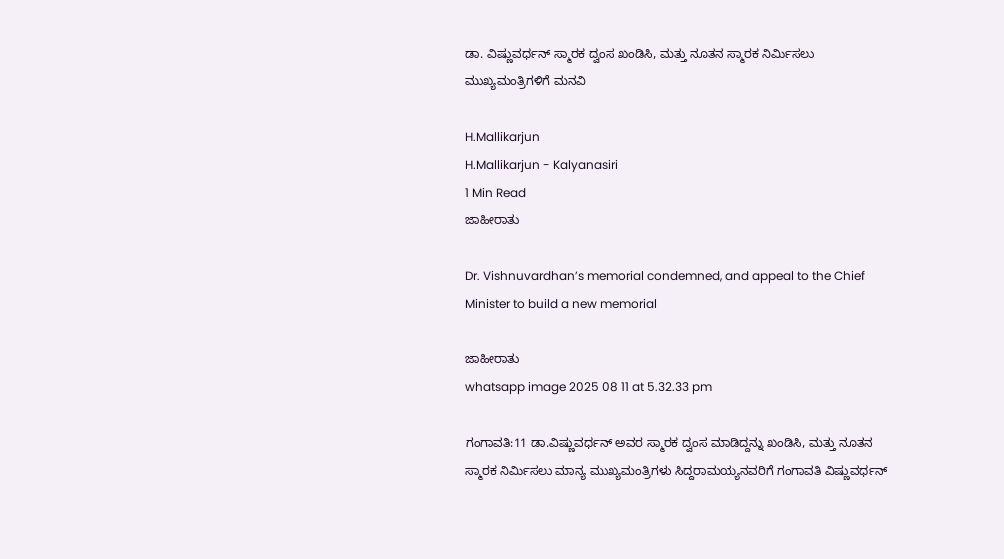ಡಾ. ವಿಷ್ಣುವರ್ಧನ್ ಸ್ಮಾರಕ ದ್ವಂಸ ಖಂಡಿಸಿ, ಮತ್ತು ನೂತನ ಸ್ಮಾರಕ ನಿರ್ಮಿಸಲು ಮುಖ್ಯಮಂತ್ರಿಗಳಿಗೆ ಮನವಿ

H.Mallikarjun
H.Mallikarjun - Kalyanasiri
1 Min Read
ಜಾಹೀರಾತು

Dr. Vishnuvardhan’s memorial condemned, and appeal to the Chief Minister to build a new memorial

ಜಾಹೀರಾತು
whatsapp image 2025 08 11 at 5.32.33 pm

ಗಂಗಾವತಿ:11 ಡಾ.ವಿಷ್ಣುವರ್ಧನ್ ಅವರ ಸ್ಮಾರಕ ದ್ವಂಸ ಮಾಡಿದ್ದನ್ನು ಖಂಡಿಸಿ, ಮತ್ತು ನೂತನ ಸ್ಮಾರಕ ನಿರ್ಮಿಸಲು ಮಾನ್ಯ ಮುಖ್ಯಮಂತ್ರಿಗಳು ಸಿದ್ದರಾಮಯ್ಯನವರಿಗೆ ಗಂಗಾವತಿ ವಿಷ್ಣುವರ್ಧನ್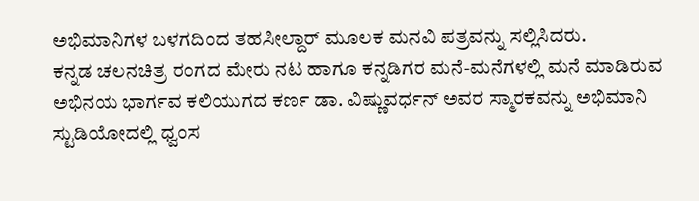ಅಭಿಮಾನಿಗಳ ಬಳಗದಿಂದ ತಹಸೀಲ್ದಾರ್ ಮೂಲಕ ಮನವಿ ಪತ್ರವನ್ನು ಸಲ್ಲಿಸಿದರು.
ಕನ್ನಡ ಚಲನಚಿತ್ರ ರಂಗದ ಮೇರು ನಟ ಹಾಗೂ ಕನ್ನಡಿಗರ ಮನೆ-ಮನೆಗಳಲ್ಲಿ ಮನೆ ಮಾಡಿರುವ ಅಭಿನಯ ಭಾರ್ಗವ ಕಲಿಯುಗದ ಕರ್ಣ ಡಾ. ವಿಷ್ಣುವರ್ಧನ್ ಅವರ ಸ್ಮಾರಕವನ್ನು ಅಭಿಮಾನಿ ಸ್ಟುಡಿಯೋದಲ್ಲಿ ಧ್ವಂಸ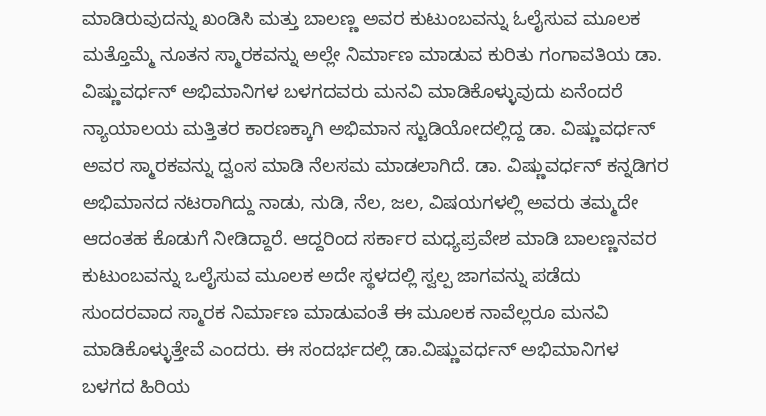ಮಾಡಿರುವುದನ್ನು ಖಂಡಿಸಿ ಮತ್ತು ಬಾಲಣ್ಣ ಅವರ ಕುಟುಂಬವನ್ನು ಓಲೈಸುವ ಮೂಲಕ ಮತ್ತೊಮ್ಮೆ ನೂತನ ಸ್ಮಾರಕವನ್ನು ಅಲ್ಲೇ ನಿರ್ಮಾಣ ಮಾಡುವ ಕುರಿತು ಗಂಗಾವತಿಯ ಡಾ. ವಿಷ್ಣುವರ್ಧನ್ ಅಭಿಮಾನಿಗಳ ಬಳಗದವರು ಮನವಿ ಮಾಡಿಕೊಳ್ಳುವುದು ಏನೆಂದರೆ ನ್ಯಾಯಾಲಯ ಮತ್ತಿತರ ಕಾರಣಕ್ಕಾಗಿ ಅಭಿಮಾನ ಸ್ಟುಡಿಯೋದಲ್ಲಿದ್ದ ಡಾ. ವಿಷ್ಣುವರ್ಧನ್ ಅವರ ಸ್ಮಾರಕವನ್ನು ದ್ವಂಸ ಮಾಡಿ ನೆಲಸಮ ಮಾಡಲಾಗಿದೆ. ಡಾ. ವಿಷ್ಣುವರ್ಧನ್ ಕನ್ನಡಿಗರ ಅಭಿಮಾನದ ನಟರಾಗಿದ್ದು ನಾಡು, ನುಡಿ, ನೆಲ, ಜಲ, ವಿಷಯಗಳಲ್ಲಿ ಅವರು ತಮ್ಮದೇ ಆದಂತಹ ಕೊಡುಗೆ ನೀಡಿದ್ದಾರೆ. ಆದ್ದರಿಂದ ಸರ್ಕಾರ ಮಧ್ಯಪ್ರವೇಶ ಮಾಡಿ ಬಾಲಣ್ಣನವರ ಕುಟುಂಬವನ್ನು ಒಲೈಸುವ ಮೂಲಕ ಅದೇ ಸ್ಥಳದಲ್ಲಿ ಸ್ವಲ್ಪ ಜಾಗವನ್ನು ಪಡೆದು ಸುಂದರವಾದ ಸ್ಮಾರಕ ನಿರ್ಮಾಣ ಮಾಡುವಂತೆ ಈ ಮೂಲಕ ನಾವೆಲ್ಲರೂ ಮನವಿ ಮಾಡಿಕೊಳ್ಳುತ್ತೇವೆ ಎಂದರು. ಈ ಸಂದರ್ಭದಲ್ಲಿ ಡಾ.ವಿಷ್ಣುವರ್ಧನ್ ಅಭಿಮಾನಿಗಳ ಬಳಗದ ಹಿರಿಯ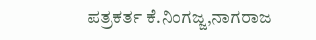ಪತ್ರಕರ್ತ ಕೆ.ನಿಂಗಜ್ಜ,ನಾಗರಾಜ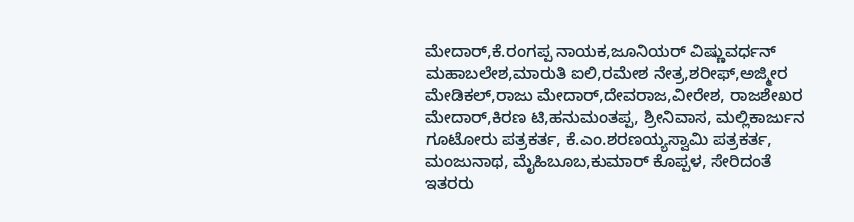ಮೇದಾರ್,ಕೆ.ರಂಗಪ್ಪ ನಾಯಕ,ಜೂನಿಯರ್ ವಿಷ್ಣುವರ್ಧನ್ ಮಹಾಬಲೇಶ,ಮಾರುತಿ ಐಲಿ,ರಮೇಶ ನೇತ್ರ,ಶರೀಫ್,ಅಜ್ಮೀರ ಮೇಡಿಕಲ್,ರಾಜು ಮೇದಾರ್,ದೇವರಾಜ,ವೀರೇಶ, ರಾಜಶೇಖರ ಮೇದಾರ್,ಕಿರಣ ಟಿ,ಹನುಮಂತಪ್ಪ, ಶ್ರೀನಿವಾಸ, ಮಲ್ಲಿಕಾರ್ಜುನ ಗೂಟೋರು ಪತ್ರಕರ್ತ, ಕೆ.ಎಂ.ಶರಣಯ್ಯಸ್ವಾಮಿ ಪತ್ರಕರ್ತ, ಮಂಜುನಾಥ, ಮೈಹಿಬೂಬ,ಕುಮಾರ್ ಕೊಪ್ಪಳ, ಸೇರಿದಂತೆ ಇತರರು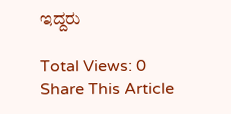ಇದ್ದರು

Total Views: 0
Share This Article